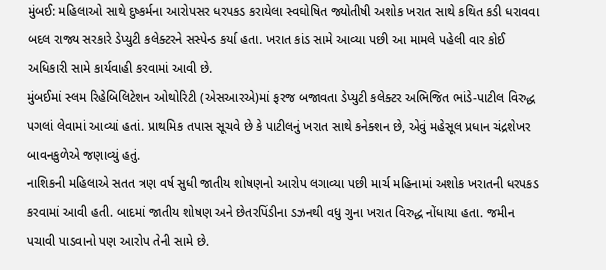મુંબઈ: મહિલાઓ સાથે દુષ્કર્મના આરોપસર ધરપકડ કરાયેલા સ્વઘોષિત જ્યોતીષી અશોક ખરાત સાથે કથિત કડી ધરાવવા બદલ રાજ્ય સરકારે ડેપ્યુટી કલેક્ટરને સસ્પેન્ડ કર્યા હતા. ખરાત કાંડ સામે આવ્યા પછી આ મામલે પહેલી વાર કોઈ અધિકારી સામે કાર્યવાહી કરવામાં આવી છે.
મુંબઈમાં સ્લમ રિહેબિલિટેશન ઓથોરિટી (એસઆરએ)માં ફરજ બજાવતા ડેપ્યુટી કલેક્ટર અભિજિત ભાંડે-પાટીલ વિરુદ્ધ પગલાં લેવામાં આવ્યાં હતાં. પ્રાથમિક તપાસ સૂચવે છે કે પાટીલનું ખરાત સાથે કનેક્શન છે, એવું મહેસૂલ પ્રધાન ચંદ્રશેખર બાવનકુળેએ જણાવ્યું હતું.
નાશિકની મહિલાએ સતત ત્રણ વર્ષ સુધી જાતીય શોષણનો આરોપ લગાવ્યા પછી માર્ચ મહિનામાં અશોક ખરાતની ધરપકડ કરવામાં આવી હતી. બાદમાં જાતીય શોષણ અને છેતરપિંડીના ડઝનથી વધુ ગુના ખરાત વિરુદ્ધ નોંધાયા હતા. જમીન પચાવી પાડવાનો પણ આરોપ તેની સામે છે.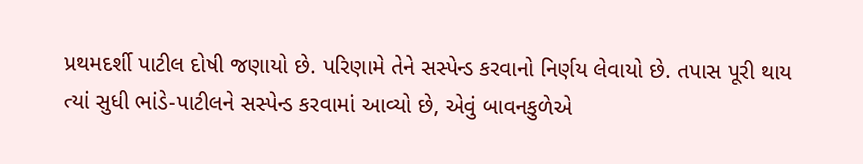પ્રથમદર્શી પાટીલ દોષી જણાયો છે. પરિણામે તેને સસ્પેન્ડ કરવાનો નિર્ણય લેવાયો છે. તપાસ પૂરી થાય ત્યાં સુધી ભાંડે-પાટીલને સસ્પેન્ડ કરવામાં આવ્યો છે, એવું બાવનકુળેએ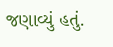જણાવ્યું હતું.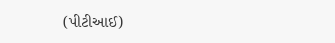(પીટીઆઈ)